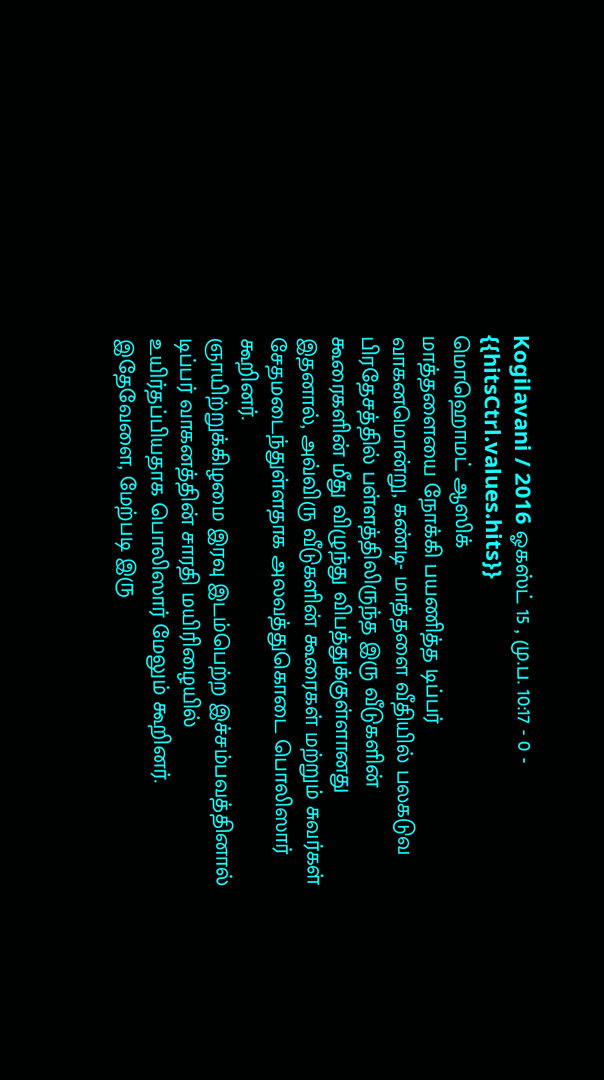Kogilavani / 2016 ஓகஸ்ட் 15 , மு.ப. 10:17 - 0 - {{hitsCtrl.values.hits}}
மொஹொமட் ஆஸிக்
மாத்தளையை நோக்கி பயணித்த டிப்பர் வாகனமொன்று, கண்டி- மாத்தளை வீதியில் பலகடுவ பிரதேசத்தில் பள்ளத்திலிருந்த இரு வீடுகளின் கூரைகளின் மீது விழுந்து விபத்துக்குள்ளானது
இதனால், அவ்விரு வீடுகளின் கூரைகள் மற்றும் சுவர்கள் சேதமடைந்துள்ளதாக அலவத்துகொடை பொலிஸார் கூறினர்.
ஞாயிற்றுக்கிழமை இரவு இடம்பெற்ற இச்சம்பவத்தினால் டிப்பர் வாகனத்தின் சாரதி மயிரிழையில் உயிர்தப்பியதாக பொலிஸார் மேலும் கூறினர்.
இதேவேளை, மேற்படி இரு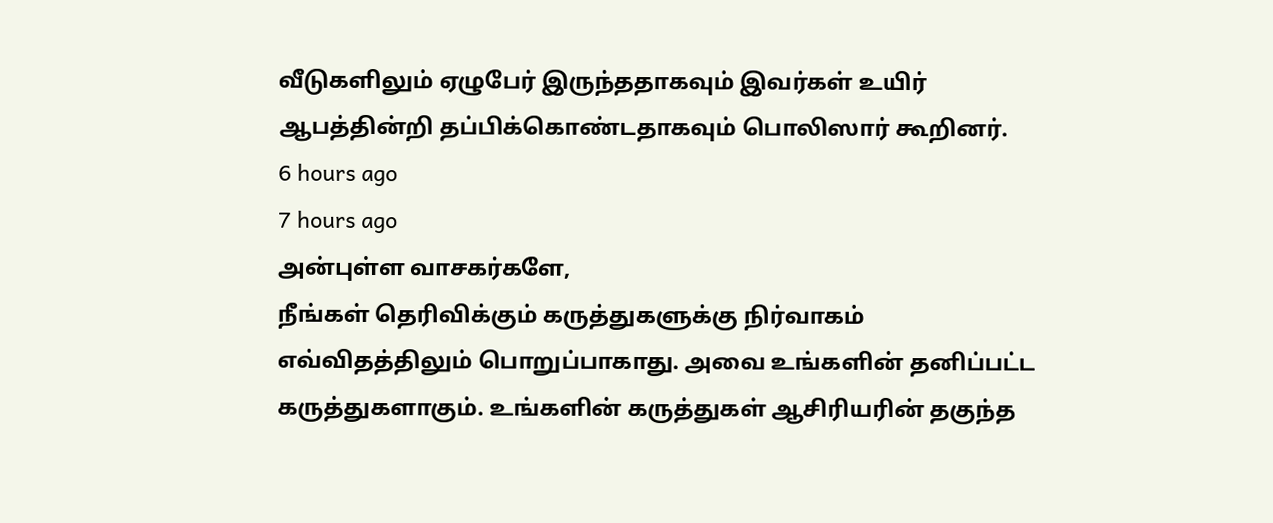வீடுகளிலும் ஏழுபேர் இருந்ததாகவும் இவர்கள் உயிர் ஆபத்தின்றி தப்பிக்கொண்டதாகவும் பொலிஸார் கூறினர்.
6 hours ago
7 hours ago
அன்புள்ள வாசகர்களே,
நீங்கள் தெரிவிக்கும் கருத்துகளுக்கு நிர்வாகம் எவ்விதத்திலும் பொறுப்பாகாது. அவை உங்களின் தனிப்பட்ட கருத்துகளாகும். உங்களின் கருத்துகள் ஆசிரியரின் தகுந்த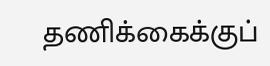தணிக்கைக்குப்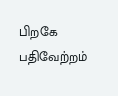பிறகே பதிவேற்றம்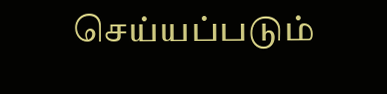செய்யப்படும்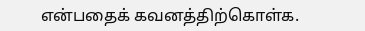என்பதைக் கவனத்திற்கொள்க.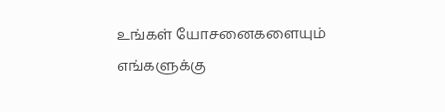உங்கள் யோசனைகளையும் எங்களுக்கு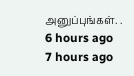அனுப்புங்கள். .
6 hours ago
7 hours ago